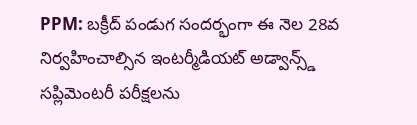PPM: బక్రీద్ పండుగ సందర్భంగా ఈ నెల 28వ నిర్వహించాల్సిన ఇంటర్మీడియట్ అడ్వాన్స్డ్ సప్లిమెంటరీ పరీక్షలను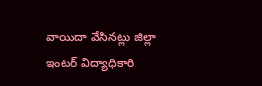వాయిదా వేసినట్లు జిల్లా ఇంటర్ విద్యాధికారి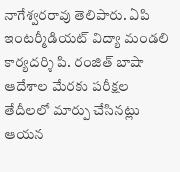నాగేశ్వరరావు తెలిపారు. ఏపి ఇంటర్మీడియట్ విద్యా మండలి కార్యదర్శి పి. రంజిత్ బాషా ఆదేశాల మేరకు పరీక్షల తేదీలలో మార్పు చేసినట్లు ఆయన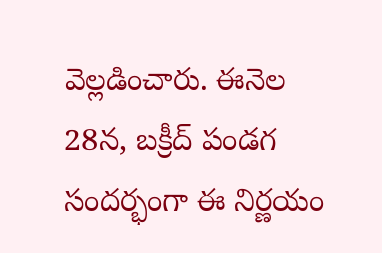వెల్లడించారు. ఈనెల 28న, బక్రీద్ పండగ సందర్భంగా ఈ నిర్ణయం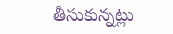తీసుకున్నట్లు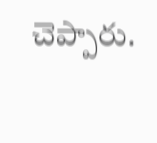చెప్పారు.